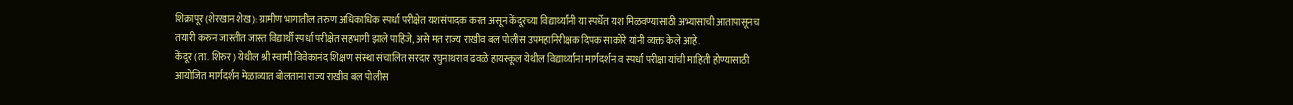शिक्रापूर (शेरखान शेख): ग्रामीण भागातील तरुण अधिकाधिक स्पर्धा परीक्षेत यशसंपादक करत असून केंदूरच्या विद्यार्थ्यांनी या स्पर्धेत यश मिळवण्यासाठी अभ्यासाची आतापासूनच तयारी करुन जास्तीत जास्त विद्यार्थी स्पर्धा परीक्षेत सहभागी झाले पाहिजे, असे मत राज्य राखीव बल पोलीस उपमहानिरीक्षक दिपक साकोरे यांनी व्यक्त केले आहे.
केंदूर (ता. शिरुर) येथील श्री स्वामी विवेकानंद शिक्षण संस्था संचालित सरदार रघुनाथराव ढवळे हायस्कूल येथील विद्यार्थ्यांना मार्गदर्शन व स्पर्धा परीक्षा यांची माहिती होण्यासाठी आयोजित मार्गदर्शन मेळाव्यात बोलताना राज्य राखीव बल पोलीस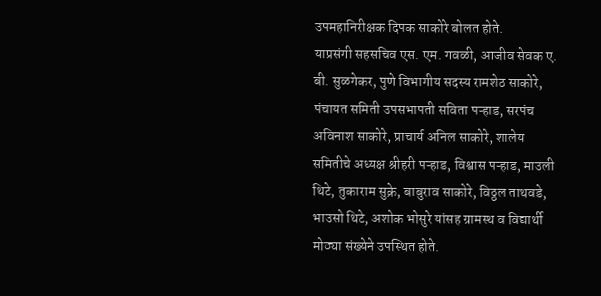उपमहानिरीक्षक दिपक साकोरे बोलत होते.
याप्रसंगी सहसचिव एस. एम. गवळी, आजीव सेवक ए. बी. सुळगेकर, पुणे विभागीय सदस्य रामशेठ साकोरे, पंचायत समिती उपसभापती सविता पऱ्हाड, सरपंच अविनाश साकोरे, प्राचार्य अनिल साकोरे, शालेय समितीचे अध्यक्ष श्रीहरी पऱ्हाड, विश्वास पऱ्हाड, माउली थिटे, तुकाराम सुक्रे, बाबुराव साकोरे, विठ्ठल ताथवडे, भाउसो थिटे, अशोक भोसुरे यांसह ग्रामस्थ व विद्यार्थी मोठ्या संख्येने उपस्थित होते.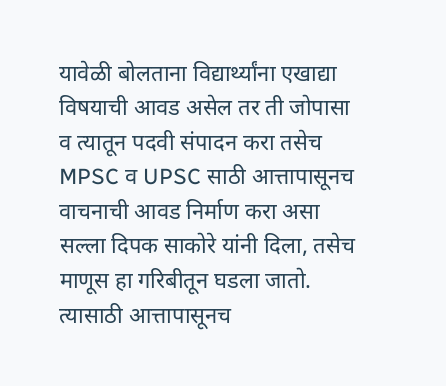यावेळी बोलताना विद्यार्थ्यांना एखाद्या विषयाची आवड असेल तर ती जोपासा व त्यातून पदवी संपादन करा तसेच MPSC व UPSC साठी आत्तापासूनच वाचनाची आवड निर्माण करा असा सल्ला दिपक साकोरे यांनी दिला, तसेच माणूस हा गरिबीतून घडला जातो. त्यासाठी आत्तापासूनच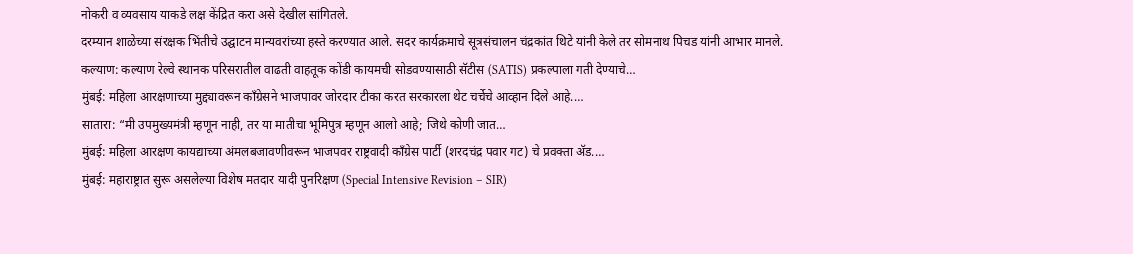नोकरी व व्यवसाय याकडे लक्ष केंद्रित करा असे देखील सांगितले.
दरम्यान शाळेच्या संरक्षक भिंतीचे उद्घाटन मान्यवरांच्या हस्ते करण्यात आले. सदर कार्यक्रमाचे सूत्रसंचालन चंद्रकांत थिटे यांनी केले तर सोमनाथ पिचड यांनी आभार मानले.
कल्याण: कल्याण रेल्वे स्थानक परिसरातील वाढती वाहतूक कोंडी कायमची सोडवण्यासाठी सॅटीस (SATIS) प्रकल्पाला गती देण्याचे…
मुंबई: महिला आरक्षणाच्या मुद्द्यावरून काँग्रेसने भाजपावर जोरदार टीका करत सरकारला थेट चर्चेचे आव्हान दिले आहे.…
सातारा: “मी उपमुख्यमंत्री म्हणून नाही, तर या मातीचा भूमिपुत्र म्हणून आलो आहे; जिथे कोणी जात…
मुंबई: महिला आरक्षण कायद्याच्या अंमलबजावणीवरून भाजपवर राष्ट्रवादी काँग्रेस पार्टी (शरदचंद्र पवार गट) चे प्रवक्ता ॲड.…
मुंबई: महाराष्ट्रात सुरू असलेल्या विशेष मतदार यादी पुनरिक्षण (Special Intensive Revision – SIR)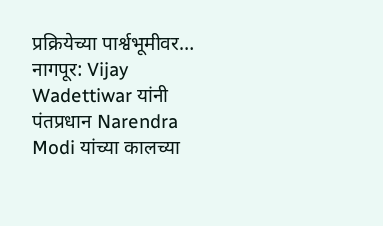प्रक्रियेच्या पार्श्वभूमीवर…
नागपूर: Vijay Wadettiwar यांनी पंतप्रधान Narendra Modi यांच्या कालच्या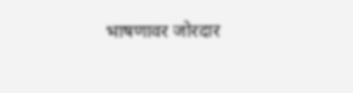भाषणावर जोरदार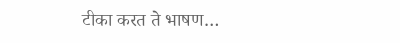टीका करत ते भाषण…